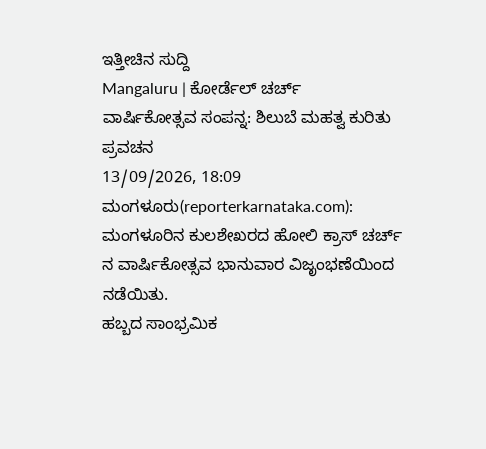ಇತ್ತೀಚಿನ ಸುದ್ದಿ
Mangaluru | ಕೋರ್ಡೆಲ್ ಚರ್ಚ್ ವಾರ್ಷಿಕೋತ್ಸವ ಸಂಪನ್ನ: ಶಿಲುಬೆ ಮಹತ್ವ ಕುರಿತು ಪ್ರವಚನ
13/09/2026, 18:09
ಮಂಗಳೂರು(reporterkarnataka.com): ಮಂಗಳೂರಿನ ಕುಲಶೇಖರದ ಹೋಲಿ ಕ್ರಾಸ್ ಚರ್ಚ್ ನ ವಾರ್ಷಿಕೋತ್ಸವ ಭಾನುವಾರ ವಿಜೃಂಭಣೆಯಿಂದ ನಡೆಯಿತು.
ಹಬ್ಬದ ಸಾಂಭ್ರಮಿಕ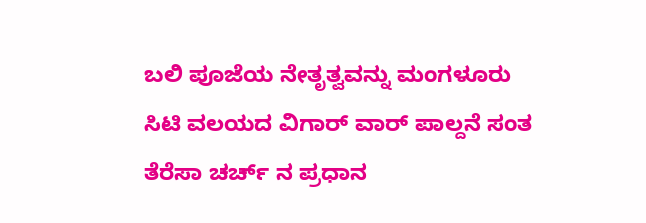ಬಲಿ ಪೂಜೆಯ ನೇತೃತ್ವವನ್ನು ಮಂಗಳೂರು ಸಿಟಿ ವಲಯದ ವಿಗಾರ್ ವಾರ್ ಪಾಲ್ದನೆ ಸಂತ ತೆರೆಸಾ ಚರ್ಚ್ ನ ಪ್ರಧಾನ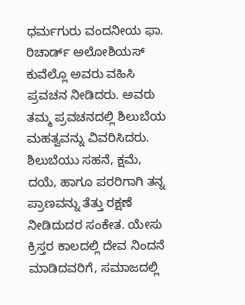ಧರ್ಮಗುರು ವಂದನೀಯ ಫಾ. ರಿಚಾರ್ಡ್ ಅಲೋಶಿಯಸ್ ಕುವೆಲ್ಲೊ ಅವರು ವಹಿಸಿ ಪ್ರವಚನ ನೀಡಿದರು. ಅವರು ತಮ್ಮ ಪ್ರವಚನದಲ್ಲಿ ಶಿಲುಬೆಯ ಮಹತ್ವವನ್ನು ವಿವರಿಸಿದರು. ಶಿಲುಬೆಯು ಸಹನೆ, ಕ್ಷಮೆ, ದಯೆ, ಹಾಗೂ ಪರರಿಗಾಗಿ ತನ್ನ ಪ್ರಾಣವನ್ನು ತೆತ್ತು ರಕ್ಷಣೆ ನೀಡಿದುದರ ಸಂಕೇತ. ಯೇಸು ಕ್ರಿಸ್ತರ ಕಾಲದಲ್ಲಿ ದೇವ ನಿಂದನೆ ಮಾಡಿದವರಿಗೆ, ಸಮಾಜದಲ್ಲಿ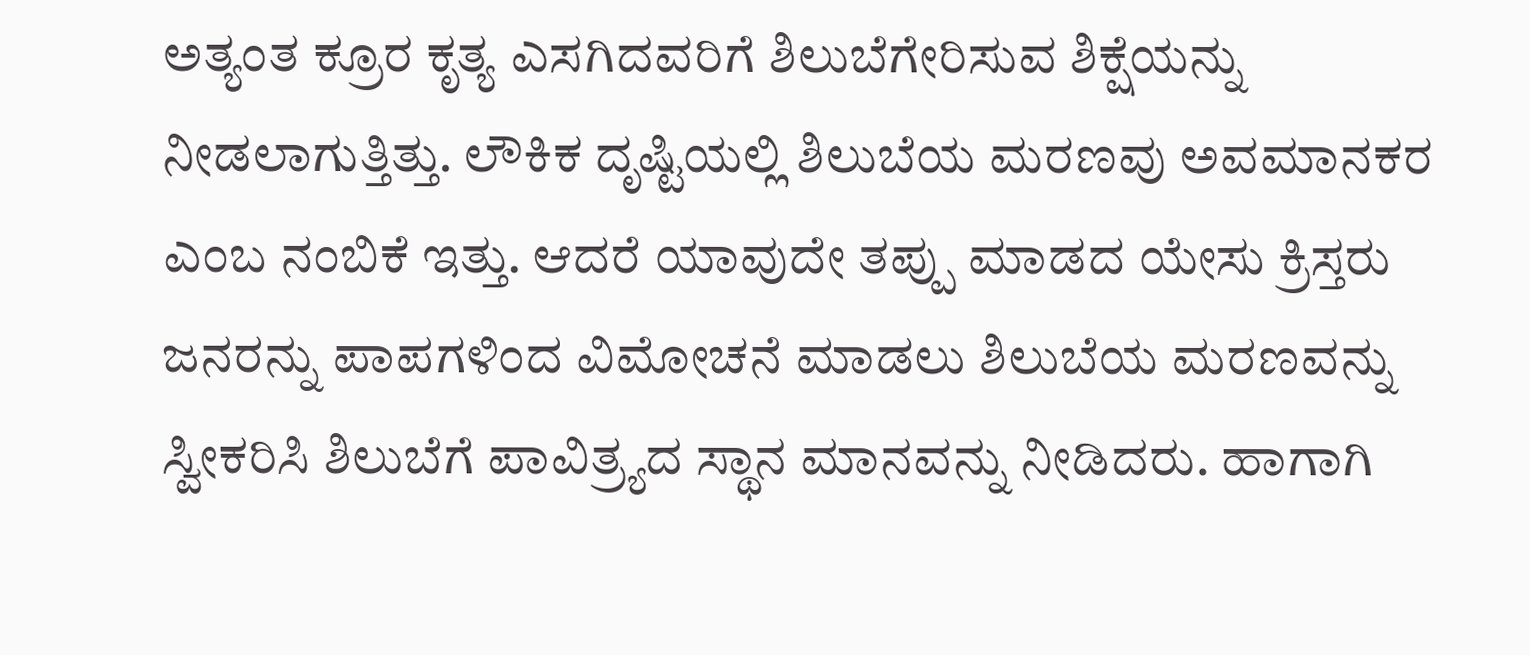ಅತ್ಯಂತ ಕ್ರೂರ ಕೃತ್ಯ ಎಸಗಿದವರಿಗೆ ಶಿಲುಬೆಗೇರಿಸುವ ಶಿಕ್ಷೆಯನ್ನು ನೀಡಲಾಗುತ್ತಿತ್ತು. ಲೌಕಿಕ ದೃಷ್ಟಿಯಲ್ಲಿ ಶಿಲುಬೆಯ ಮರಣವು ಅವಮಾನಕರ ಎಂಬ ನಂಬಿಕೆ ಇತ್ತು. ಆದರೆ ಯಾವುದೇ ತಪ್ಪು ಮಾಡದ ಯೇಸು ಕ್ರಿಸ್ತರು ಜನರನ್ನು ಪಾಪಗಳಿಂದ ವಿಮೋಚನೆ ಮಾಡಲು ಶಿಲುಬೆಯ ಮರಣವನ್ನು ಸ್ವೀಕರಿಸಿ ಶಿಲುಬೆಗೆ ಪಾವಿತ್ರ್ಯದ ಸ್ಥಾನ ಮಾನವನ್ನು ನೀಡಿದರು. ಹಾಗಾಗಿ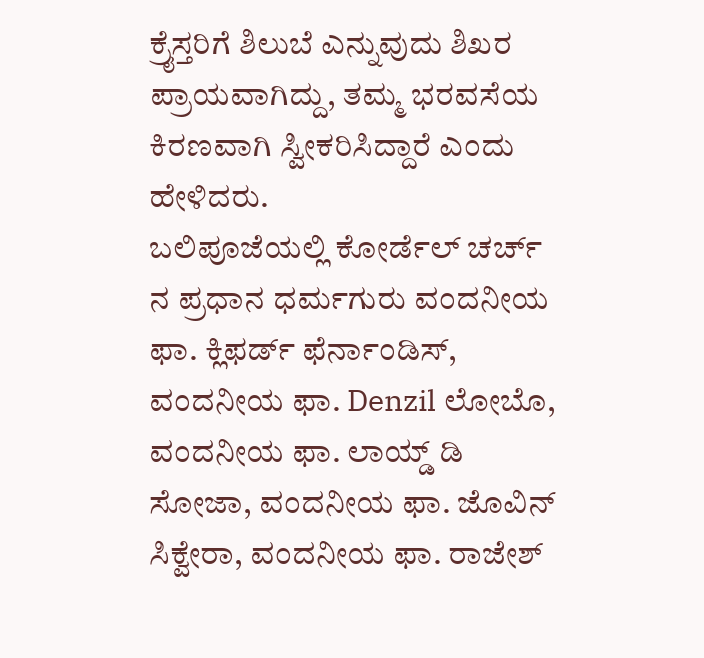ಕ್ರೈಸ್ತರಿಗೆ ಶಿಲುಬೆ ಎನ್ನುವುದು ಶಿಖರ ಪ್ರಾಯವಾಗಿದ್ದು, ತಮ್ಮ ಭರವಸೆಯ ಕಿರಣವಾಗಿ ಸ್ವೀಕರಿಸಿದ್ದಾರೆ ಎಂದು ಹೇಳಿದರು.
ಬಲಿಪೂಜೆಯಲ್ಲಿ ಕೋರ್ಡೆಲ್ ಚರ್ಚ್ ನ ಪ್ರಧಾನ ಧರ್ಮಗುರು ವಂದನೀಯ ಫಾ. ಕ್ಲಿಫರ್ಡ್ ಫೆರ್ನಾಂಡಿಸ್, ವಂದನೀಯ ಫಾ. Denzil ಲೋಬೊ, ವಂದನೀಯ ಫಾ. ಲಾಯ್ಡ್ ಡಿ ಸೋಜಾ, ವಂದನೀಯ ಫಾ. ಜೊವಿನ್ ಸಿಕ್ವೇರಾ, ವಂದನೀಯ ಫಾ. ರಾಜೇಶ್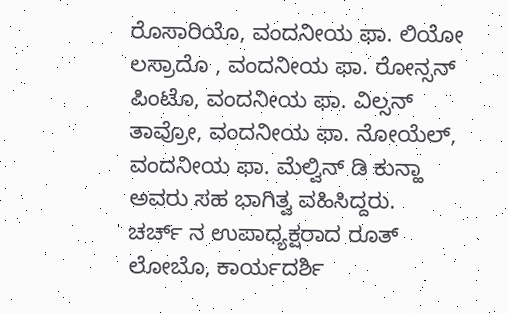ರೊಸಾರಿಯೊ, ವಂದನೀಯ ಫಾ. ಲಿಯೋ ಲಸ್ರಾದೊ , ವಂದನೀಯ ಫಾ. ರೋನ್ಸನ್ ಪಿಂಟೊ, ವಂದನೀಯ ಫಾ. ವಿಲ್ಸನ್ ತಾವ್ರೋ, ವಂದನೀಯ ಫಾ. ನೋಯೆಲ್, ವಂದನೀಯ ಫಾ. ಮೆಲ್ವಿನ್ ಡಿ ಕುನ್ಹಾ ಅವರು ಸಹ ಭಾಗಿತ್ವ ವಹಿಸಿದ್ದರು.
ಚರ್ಚ್ ನ ಉಪಾಧ್ಯಕ್ಷರಾದ ರೂತ್ ಲೋಬೊ, ಕಾರ್ಯದರ್ಶಿ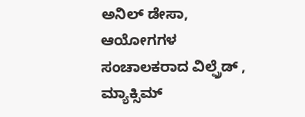ಅನಿಲ್ ಡೇಸಾ, ಆಯೋಗಗಳ ಸಂಚಾಲಕರಾದ ವಿಲ್ಫ್ರೆಡ್ , ಮ್ಯಾಕ್ಸಿಮ್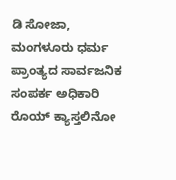ಡಿ ಸೋಜಾ, ಮಂಗಳೂರು ಧರ್ಮ ಪ್ರಾಂತ್ಯದ ಸಾರ್ವಜನಿಕ ಸಂಪರ್ಕ ಅಧಿಕಾರಿ ರೊಯ್ ಕ್ಯಾಸ್ತಲಿನೋ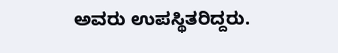ಅವರು ಉಪಸ್ಥಿತರಿದ್ದರು.